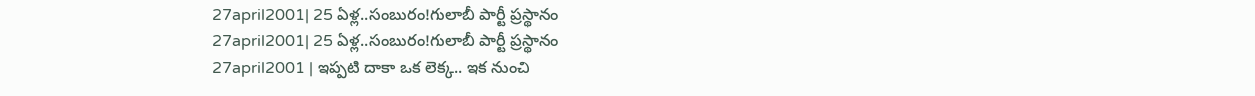27april2001| 25 ఏళ్ల..సంబురం!గులాబీ పార్టీ ప్రస్థానం
27april2001| 25 ఏళ్ల..సంబురం!గులాబీ పార్టీ ప్రస్థానం
27april2001 | ఇప్పటి దాకా ఒక లెక్క.. ఇక నుంచి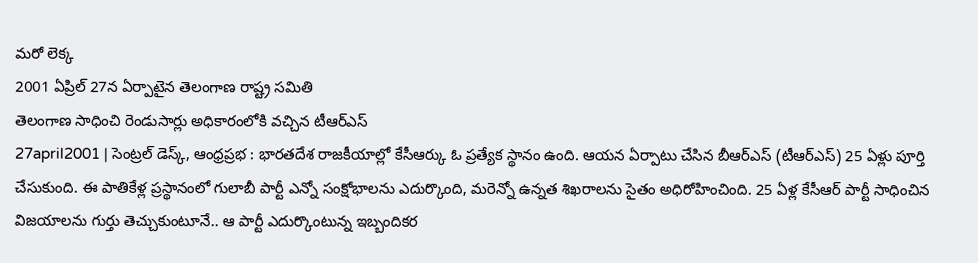మరో లెక్క
2001 ఏప్రిల్ 27న ఏర్పాటైన తెలంగాణ రాష్ట్ర సమితి
తెలంగాణ సాధించి రెండుసార్లు అధికారంలోకి వచ్చిన టీఆర్ఎస్
27april2001 | సెంట్రల్ డెస్క్, ఆంధ్రప్రభ : భారతదేశ రాజకీయాల్లో కేసీఆర్కు ఓ ప్రత్యేక స్థానం ఉంది. ఆయన ఏర్పాటు చేసిన బీఆర్ఎస్ (టీఆర్ఎస్) 25 ఏళ్లు పూర్తి చేసుకుంది. ఈ పాతికేళ్ల ప్రస్థానంలో గులాబీ పార్టీ ఎన్నో సంక్షోభాలను ఎదుర్కొంది, మరెన్నో ఉన్నత శిఖరాలను సైతం అధిరోహించింది. 25 ఏళ్ల కేసీఆర్ పార్టీ సాధించిన విజయాలను గుర్తు తెచ్చుకుంటూనే.. ఆ పార్టీ ఎదుర్కొంటున్న ఇబ్బందికర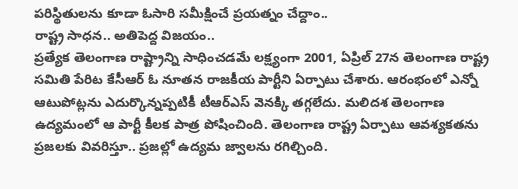పరిస్థితులను కూడా ఓసారి సమీక్షించే ప్రయత్నం చేద్దాం..
రాష్ట్ర సాధన.. అతిపెద్ద విజయం..
ప్రత్యేక తెలంగాణ రాష్ట్రాన్ని సాధించడమే లక్ష్యంగా 2001, ఏప్రిల్ 27న తెలంగాణ రాష్ట్ర సమితి పేరిట కేసీఆర్ ఓ నూతన రాజకీయ పార్టీని ఏర్పాటు చేశారు. ఆరంభంలో ఎన్నో ఆటుపోట్లను ఎదుర్కొన్నప్పటికీ టీఆర్ఎస్ వెనక్కి తగ్గలేదు. మలిదశ తెలంగాణ ఉద్యమంలో ఆ పార్టీ కీలక పాత్ర పోషించింది. తెలంగాణ రాష్ట్ర ఏర్పాటు ఆవశ్యకతను ప్రజలకు వివరిస్తూ.. ప్రజల్లో ఉద్యమ జ్వాలను రగిల్చింది.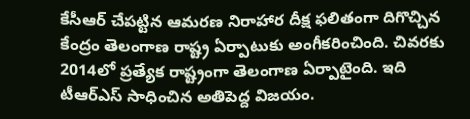కేసీఆర్ చేపట్టిన ఆమరణ నిరాహార దీక్ష ఫలితంగా దిగొచ్చిన కేంద్రం తెలంగాణ రాష్ట్ర ఏర్పాటుకు అంగీకరించింది. చివరకు 2014లో ప్రత్యేక రాష్ట్రంగా తెలంగాణ ఏర్పాటైంది. ఇది టీఆర్ఎస్ సాధించిన అతిపెద్ద విజయం.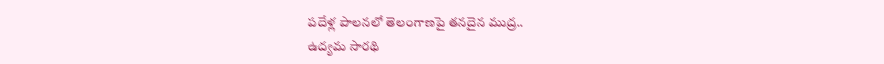పదేళ్ల పాలనలో తెలంగాణపై తనదైన ముద్ర..
ఉద్యమ సారథి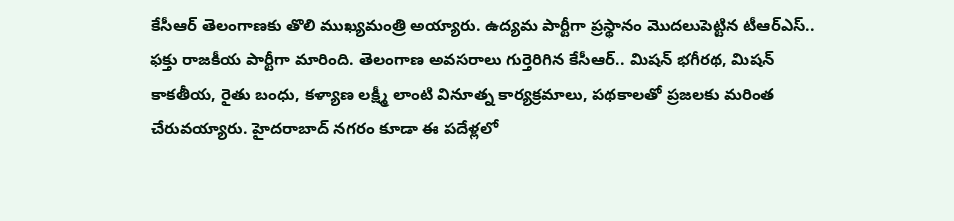కేసీఆర్ తెలంగాణకు తొలి ముఖ్యమంత్రి అయ్యారు. ఉద్యమ పార్టీగా ప్రస్థానం మొదలుపెట్టిన టీఆర్ఎస్.. ఫక్తు రాజకీయ పార్టీగా మారింది. తెలంగాణ అవసరాలు గుర్తెరిగిన కేసీఆర్.. మిషన్ భగీరథ, మిషన్ కాకతీయ, రైతు బంధు, కళ్యాణ లక్ష్మీ లాంటి వినూత్న కార్యక్రమాలు, పథకాలతో ప్రజలకు మరింత చేరువయ్యారు. హైదరాబాద్ నగరం కూడా ఈ పదేళ్లలో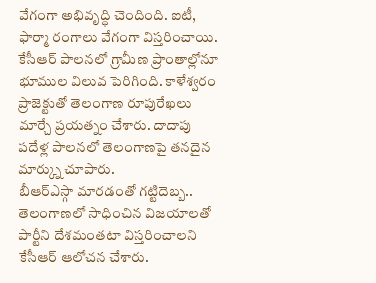వేగంగా అభివృద్ధి చెందింది. ఐటీ, ఫార్మా రంగాలు వేగంగా విస్తరించాయి. కేసీఆర్ పాలనలో గ్రామీణ ప్రాంతాల్లోనూ భూముల విలువ పెరిగింది. కాళేశ్వరం ప్రాజెక్టుతో తెలంగాణ రూపురేఖలు మార్చే ప్రయత్నం చేశారు. దాదాపు పదేళ్ల పాలనలో తెలంగాణపై తనదైన మార్క్ను చూపారు.
బీఆర్ఎస్గా మారడంతో గట్టిదెబ్బ..
తెలంగాణలో సాధించిన విజయాలతో పార్టీని దేశమంతటా విస్తరించాలని కేసీఆర్ ఆలోచన చేశారు.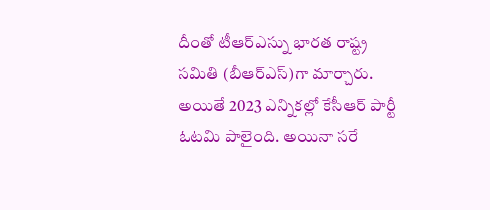దీంతో టీఆర్ఎస్ను భారత రాష్ట్ర సమితి (బీఆర్ఎస్)గా మార్చారు. అయితే 2023 ఎన్నికల్లో కేసీఆర్ పార్టీ ఓటమి పాలైంది. అయినా సరే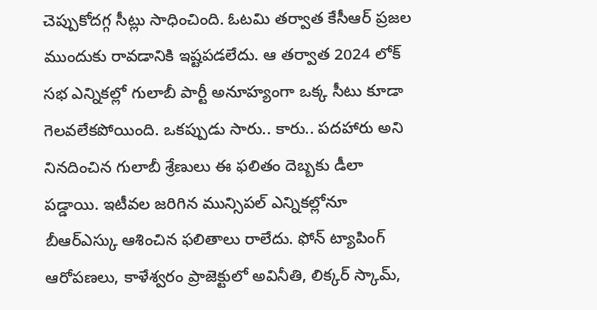చెప్పుకోదగ్గ సీట్లు సాధించింది. ఓటమి తర్వాత కేసీఆర్ ప్రజల ముందుకు రావడానికి ఇష్టపడలేదు. ఆ తర్వాత 2024 లోక్ సభ ఎన్నికల్లో గులాబీ పార్టీ అనూహ్యంగా ఒక్క సీటు కూడా గెలవలేకపోయింది. ఒకప్పుడు సారు.. కారు.. పదహారు అని నినదించిన గులాబీ శ్రేణులు ఈ ఫలితం దెబ్బకు డీలా పడ్డాయి. ఇటీవల జరిగిన మున్సిపల్ ఎన్నికల్లోనూ బీఆర్ఎస్కు ఆశించిన ఫలితాలు రాలేదు. ఫోన్ ట్యాపింగ్ ఆరోపణలు, కాళేశ్వరం ప్రాజెక్టులో అవినీతి, లిక్కర్ స్కామ్,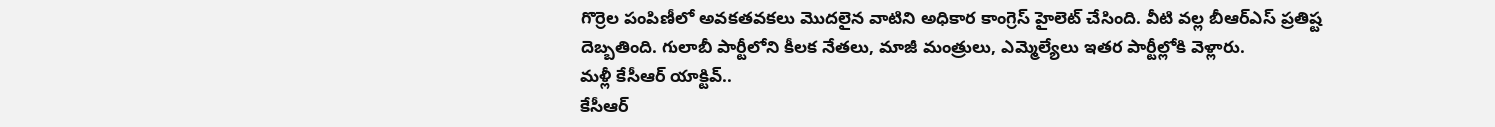గొర్రెల పంపిణీలో అవకతవకలు మొదలైన వాటిని అధికార కాంగ్రెస్ హైలెట్ చేసింది. వీటి వల్ల బీఆర్ఎస్ ప్రతిష్ట దెబ్బతింది. గులాబీ పార్టీలోని కీలక నేతలు, మాజీ మంత్రులు, ఎమ్మెల్యేలు ఇతర పార్టీల్లోకి వెళ్లారు.
మళ్లీ కేసీఆర్ యాక్టివ్..
కేసీఆర్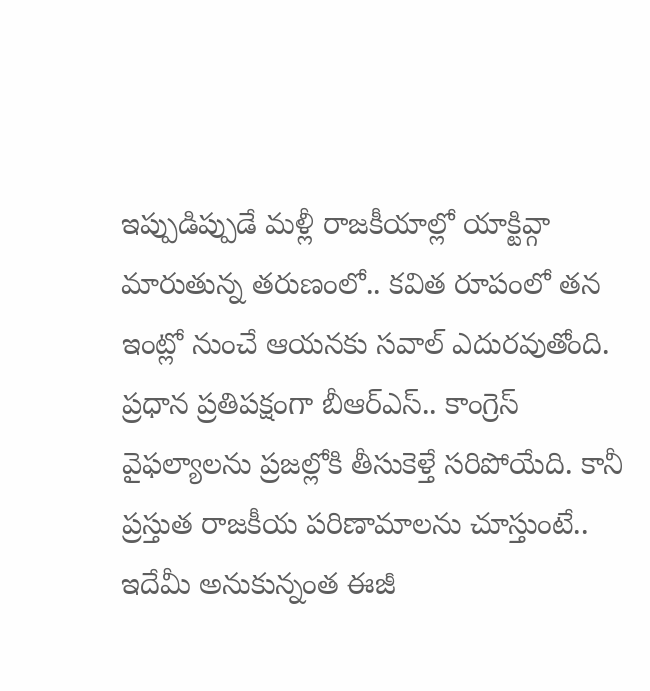ఇప్పుడిప్పుడే మళ్లీ రాజకీయాల్లో యాక్టివ్గా మారుతున్న తరుణంలో.. కవిత రూపంలో తన ఇంట్లో నుంచే ఆయనకు సవాల్ ఎదురవుతోంది. ప్రధాన ప్రతిపక్షంగా బీఆర్ఎస్.. కాంగ్రెస్ వైఫల్యాలను ప్రజల్లోకి తీసుకెళ్తే సరిపోయేది. కానీ ప్రస్తుత రాజకీయ పరిణామాలను చూస్తుంటే.. ఇదేమీ అనుకున్నంత ఈజీ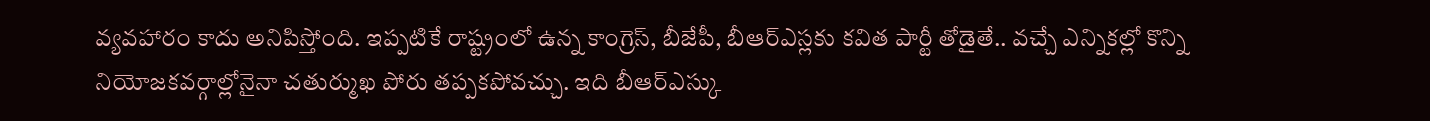వ్యవహారం కాదు అనిపిస్తోంది. ఇప్పటికే రాష్ట్రంలో ఉన్న కాంగ్రెస్, బీజేపీ, బీఆర్ఎస్లకు కవిత పార్టీ తోడైతే.. వచ్చే ఎన్నికల్లో కొన్ని నియోజకవర్గాల్లోనైనా చతుర్ముఖ పోరు తప్పకపోవచ్చు. ఇది బీఆర్ఎస్కు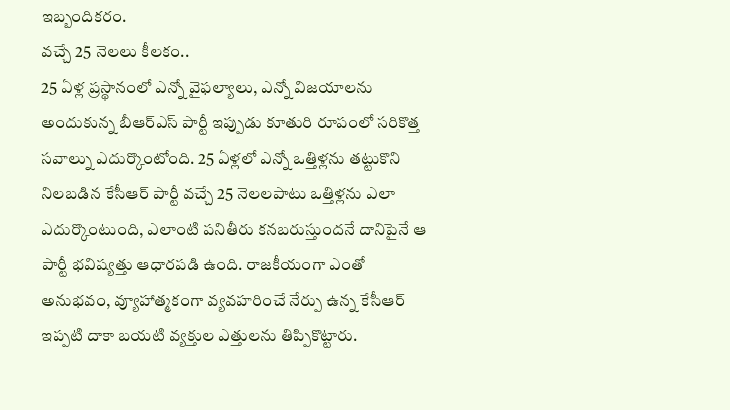ఇబ్బందికరం.
వచ్చే 25 నెలలు కీలకం..
25 ఏళ్ల ప్రస్థానంలో ఎన్నో వైఫల్యాలు, ఎన్నో విజయాలను అందుకున్న బీఆర్ఎస్ పార్టీ ఇప్పుడు కూతురి రూపంలో సరికొత్త సవాల్ను ఎదుర్కొంటోంది. 25 ఏళ్లలో ఎన్నో ఒత్తిళ్లను తట్టుకొని నిలబడిన కేసీఆర్ పార్టీ వచ్చే 25 నెలలపాటు ఒత్తిళ్లను ఎలా ఎదుర్కొంటుంది, ఎలాంటి పనితీరు కనబరుస్తుందనే దానిపైనే ఆ పార్టీ భవిష్యత్తు ఆధారపడి ఉంది. రాజకీయంగా ఎంతో అనుభవం, వ్యూహాత్మకంగా వ్యవహరించే నేర్పు ఉన్న కేసీఆర్ ఇప్పటి దాకా బయటి వ్యక్తుల ఎత్తులను తిప్పికొట్టారు.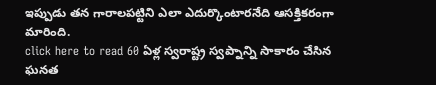ఇప్పుడు తన గారాలపట్టిని ఎలా ఎదుర్కొంటారనేది ఆసక్తికరంగా మారింది.
click here to read 60 ఏళ్ల స్వరాష్ట్ర స్వప్నాన్ని సాకారం చేసిన ఘనత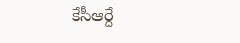కేసీఆర్దే